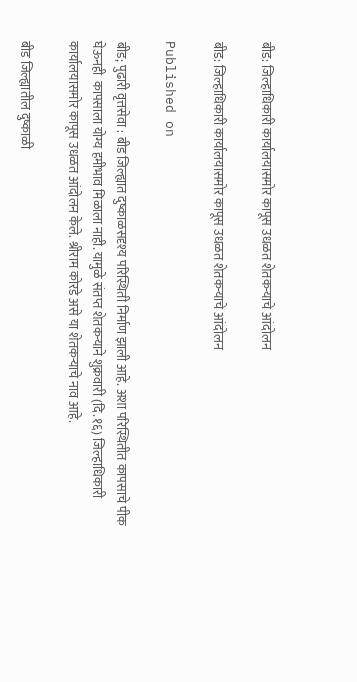बीड: जिल्हाधिकारी कार्यालयासमोर कापूस उधळत शेतकऱ्याचे आंदोलन

बीड: जिल्हाधिकारी कार्यालयासमोर कापूस उधळत शेतकऱ्याचे आंदोलन

Published on

बीड; पुढारी वृत्तसेवा : बीड जिल्ह्यात दुष्काळसदृश्य परिस्थिती निर्माण झाली आहे. अशा परिस्थितीत कापसाचे पीक घेऊनही  कापसाला योग्य हमीभाव मिळाला नाही. यामुळे संतप्त शेतकऱ्याने शुक्रवारी (दि.१६) जिल्हाधिकारी कार्यालयासमोर कापूस उधळत आंदोलन केले. श्रीराम कोरडे असे या शेतकऱ्याचे नाव आहे.

बीड जिल्ह्यातील दुष्काळी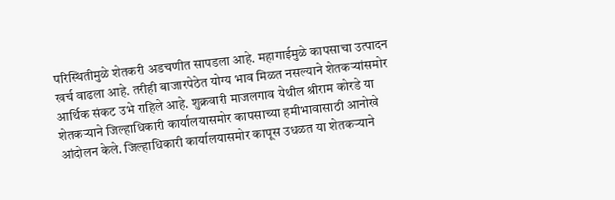परिस्थितीमुळे शेतकरी अडचणीत सापडला आहे. महागाईमुळे कापसाचा उत्पादन खर्च वाढला आहे. तरीही बाजारपेठेत योग्य भाव मिळत नसल्याने शेतकऱ्यांसमोर आर्थिक संकट उभे राहिले आहे. शुक्रवारी माजलगाव येथील श्रीराम कोरडे या शेतकऱ्याने जिल्हाधिकारी कार्यालयासमोर कापसाच्या हमीभावासाठी आनोखे आंदोलन केले. जिल्हाधिकारी कार्यालयासमोर कापूस उधळत या शेतकऱ्याने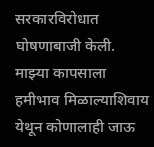सरकारविरोधात घोषणाबाजी केली. माझ्या कापसाला हमीभाव मिळाल्याशिवाय येथून कोणालाही जाऊ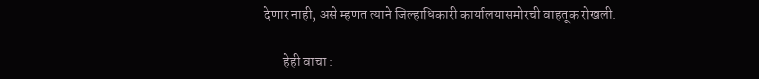देणार नाही, असे म्हणत त्याने जिल्हाधिकारी कार्यालयासमोरची वाहतूक रोखली.

       हेही वाचा :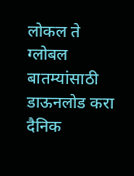लोकल ते ग्लोबल बातम्यांसाठी डाऊनलोड करा दैनिक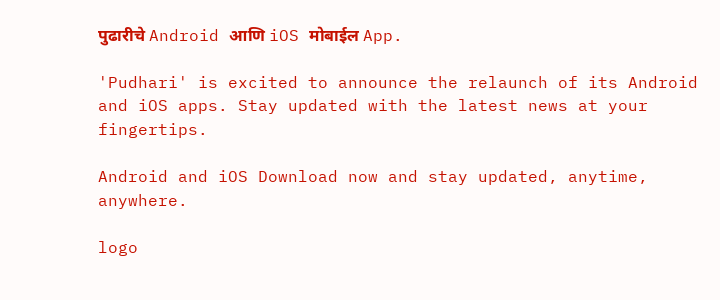पुढारीचे Android आणि iOS मोबाईल App.

'Pudhari' is excited to announce the relaunch of its Android and iOS apps. Stay updated with the latest news at your fingertips.

Android and iOS Download now and stay updated, anytime, anywhere.

logo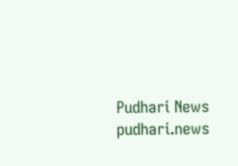Pudhari News
pudhari.news